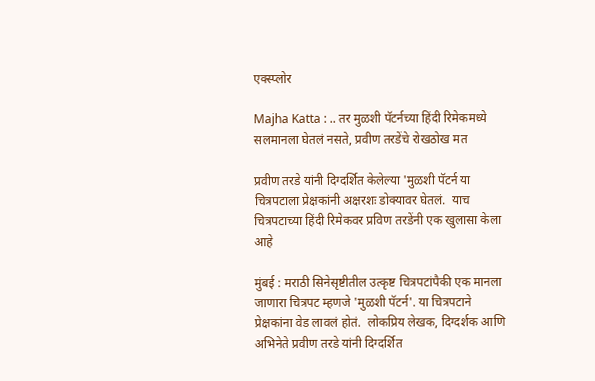एक्स्प्लोर

Majha Katta : .. तर मुळशी पॅटर्नच्या हिंदी रिमेकमध्ये सलमानला घेतलं नसते, प्रवीण तरडेंचे रोखठोख मत

प्रवीण तरडे यांनी दिग्दर्शित केलेल्या 'मुळशी पॅटर्न या चित्रपटाला प्रेक्षकांनी अक्षरशः डोक्यावर घेतलं.  याच चित्रपटाच्या हिंदी रिमेकवर प्रविण तरडेंनी एक खुलासा केला आहे

मुंबई : मराठी सिनेसृष्टीतील उत्कृष्ट चित्रपटांपैकी एक मानला जाणारा चित्रपट म्हणजे 'मुळशी पॅटर्न'. या चित्रपटाने प्रेक्षकांना वेड लावलं होतं.  लोकप्रिय लेखक, दिग्दर्शक आणि अभिनेते प्रवीण तरडे यांनी दिग्दर्शित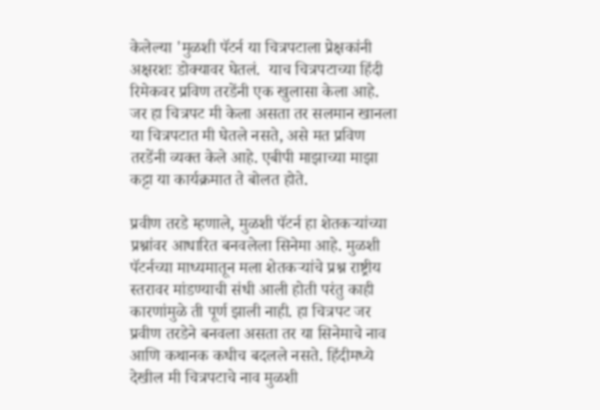केलेल्या 'मुळशी पॅटर्न या चित्रपटाला प्रेक्षकांनी अक्षरशः डोक्यावर घेतलं.  याच चित्रपटाच्या हिंदी रिमेकवर प्रविण तरडेंनी एक खुलासा केला आहे.  जर हा चित्रपट मी केला असता तर सलमान खानला या चित्रपटात मी घेतले नसते, असे मत प्रविण तरडेंनी व्यक्त केले आहे. एबीपी माझाच्या माझा कट्टा या कार्यक्रमात ते बोलत होते.

प्रवीण तरडे म्हणाले, मुळशी पॅटर्न हा शेतकऱ्यांच्या प्रश्नांवर आधारित बनवलेला सिनेमा आहे. मुळशी पॅटर्नच्या माध्यमातून मला शेतकऱ्यांचे प्रश्न राष्ट्रीय स्तरावर मांडण्याची संधी आली होती परंतु काही कारणांमुळे ती पूर्ण झाली नाही. हा चित्रपट जर प्रवीण तरडेने बनवला असता तर या सिनेमाचे नाव आणि कथानक कधीच बदलले नसते. हिंदीमध्ये देखील मी चित्रपटाचे नाव मुळशी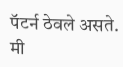पॅटर्न ठेवले असते. मी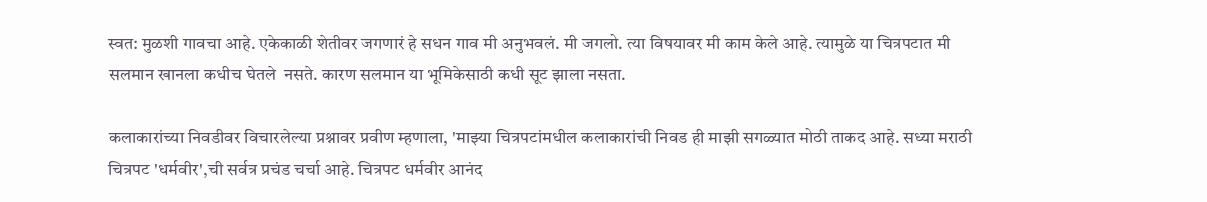स्वत: मुळशी गावचा आहे. एकेकाळी शेतीवर जगणारं हे सधन गाव मी अनुभवलं. मी जगलो. त्या विषयावर मी काम केले आहे. त्यामुळे या चित्रपटात मी सलमान खानला कधीच घेतले  नसते. कारण सलमान या भूमिकेसाठी कधी सूट झाला नसता.

कलाकारांच्या निवडीवर विचारलेल्या प्रश्नावर प्रवीण म्हणाला, 'माझ्या चित्रपटांमधील कलाकारांची निवड ही माझी सगळ्यात मोठी ताकद आहे. सध्या मराठी चित्रपट 'धर्मवीर',ची सर्वत्र प्रचंड चर्चा आहे. चित्रपट धर्मवीर आनंद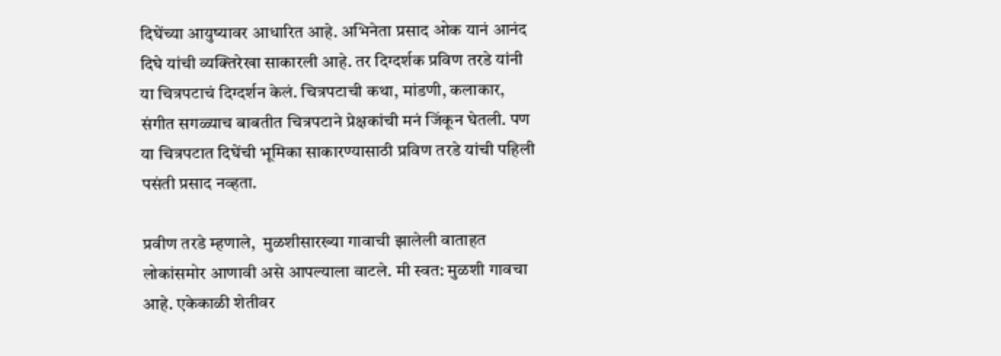दिघेंच्या आयुष्यावर आधारित आहे. अभिनेता प्रसाद ओक यानं आनंद दिघे यांची व्यक्तिरेखा साकारली आहे. तर दिग्दर्शक प्रविण तरडे यांनी या चित्रपटाचं दिग्दर्शन केलं. चित्रपटाची कथा, मांडणी, कलाकार, संगीत सगळ्याच बाबतीत चित्रपटाने प्रेक्षकांची मनं जिंकून घेतली. पण या चित्रपटात दिघेंची भूमिका साकारण्यासाठी प्रविण तरडे यांची पहिली पसंती प्रसाद नव्हता.

प्रवीण तरडे म्हणाले,  मुळशीसारख्या गावाची झालेली वाताहत लोकांसमोर आणावी असे आपल्याला वाटले. मी स्वत: मुळशी गावचा आहे. एकेकाळी शेतीवर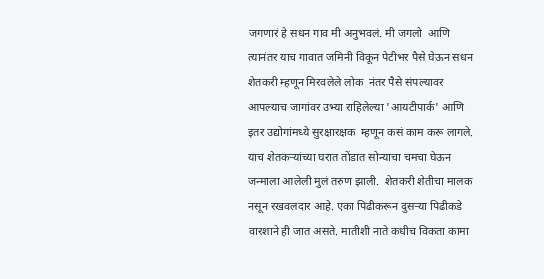जगणारं हे सधन गाव मी अनुभवलं. मी जगलो  आणि त्यानंतर याच गावात जमिनी विकून पेटीभर पैसे घेऊन सधन शेतकरी म्हणून मिरवलेले लोक  नंतर पैसे संपल्यावर आपल्याच जागांवर उभ्या राहिलेल्या 'आयटीपार्क' आणि इतर उद्योगांमध्ये सुरक्षारक्षक  म्हणून कसं काम करू लागले. याच शेतकऱ्यांच्या घरात तोंडात सोन्याचा चमचा घेऊन जन्माला आलेली मुलं तरुण झाली.  शेतकरी शेतीचा मालक नसून रखवलदार आहे. एका पिढीकरून दुसऱ्या पिढीकडे वारशाने ही जात असते. मातीशी नाते कधीच विकता कामा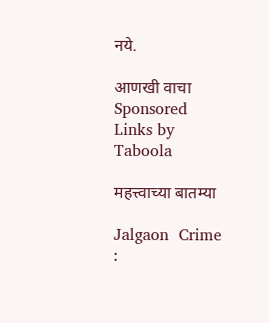नये.

आणखी वाचा
Sponsored Links by Taboola

महत्त्वाच्या बातम्या

Jalgaon  Crime :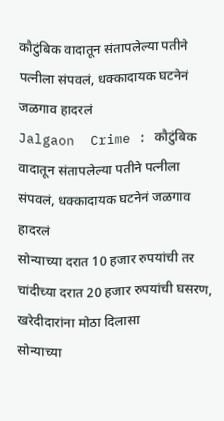कौटुंबिक वादातून संतापलेल्या पतीने पत्नीला संपवलं, धक्कादायक घटनेनं जळगाव हादरलं
Jalgaon  Crime : कौटुंबिक वादातून संतापलेल्या पतीने पत्नीला संपवलं, धक्कादायक घटनेनं जळगाव हादरलं
सोन्याच्या दरात 10 हजार रुपयांची तर चांदीच्या दरात 20 हजार रुपयांची घसरण, खरेदीदारांना मोठा दिलासा
सोन्याच्या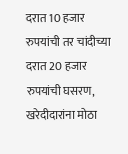दरात 10 हजार रुपयांची तर चांदीच्या दरात 20 हजार रुपयांची घसरण, खरेदीदारांना मोठा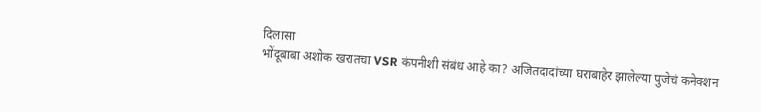दिलासा
भोंदूबाबा अशोक खरातचा VSR कंपनीशी संबंध आहे का? अजितदादांच्या घराबाहेर झालेल्या पुजेचं कनेक्शन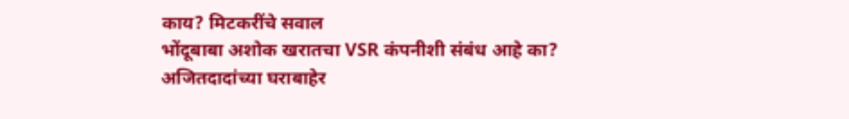काय? मिटकरींचे सवाल
भोंदूबाबा अशोक खरातचा VSR कंपनीशी संबंध आहे का? अजितदादांच्या घराबाहेर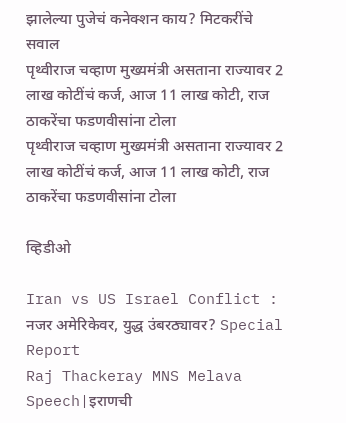झालेल्या पुजेचं कनेक्शन काय? मिटकरींचे सवाल
पृथ्वीराज चव्हाण मुख्यमंत्री असताना राज्यावर 2 लाख कोटींचं कर्ज, आज 11 लाख कोटी, राज ठाकरेंचा फडणवीसांना टोला
पृथ्वीराज चव्हाण मुख्यमंत्री असताना राज्यावर 2 लाख कोटींचं कर्ज, आज 11 लाख कोटी, राज ठाकरेंचा फडणवीसांना टोला

व्हिडीओ

Iran vs US Israel Conflict : नजर अमेरिकेवर, युद्ध उंबरठ्यावर? Special Report
Raj Thackeray MNS Melava Speech|इराणची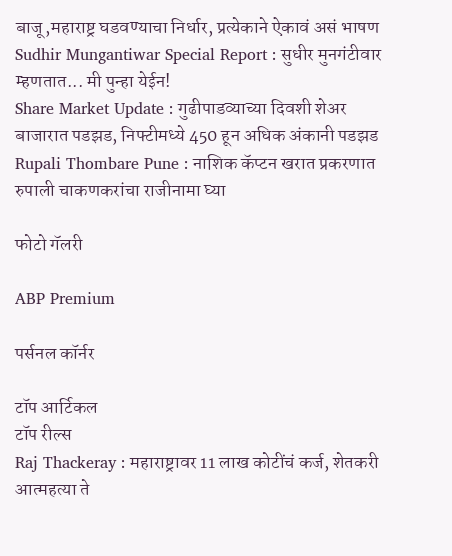बाजू,महाराष्ट्र घडवण्याचा निर्धार, प्रत्येकाने ऐकावं असं भाषण
Sudhir Mungantiwar Special Report : सुधीर मुनगंटीवार म्हणतात... मी पुन्हा येईन!
Share Market Update : गुढीपाडव्याच्या दिवशी शेअर बाजारात पडझड, निफ्टीमध्ये 450 हून अधिक अंकानी पडझड
Rupali Thombare Pune : नाशिक कॅप्टन खरात प्रकरणात रुपाली चाकणकरांचा राजीनामा घ्या

फोटो गॅलरी

ABP Premium

पर्सनल कॉर्नर

टॉप आर्टिकल
टॉप रील्स
Raj Thackeray : महाराष्ट्रावर 11 लाख कोटींचं कर्ज, शेतकरी आत्महत्या ते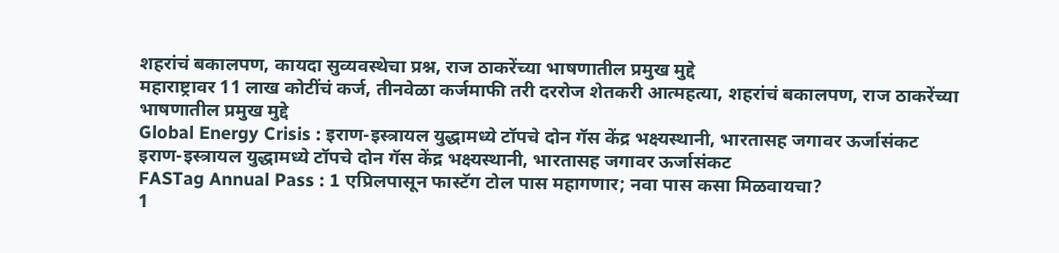शहरांचं बकालपण, कायदा सुव्यवस्थेचा प्रश्न, राज ठाकरेंच्या भाषणातील प्रमुख मुद्दे
महाराष्ट्रावर 11 लाख कोटींचं कर्ज, तीनवेळा कर्जमाफी तरी दररोज शेतकरी आत्महत्या, शहरांचं बकालपण, राज ठाकरेंच्या भाषणातील प्रमुख मुद्दे
Global Energy Crisis : इराण-इस्त्रायल युद्धामध्ये टॉपचे दोन गॅस केंद्र भक्ष्यस्थानी, भारतासह जगावर ऊर्जासंकट
इराण-इस्त्रायल युद्धामध्ये टॉपचे दोन गॅस केंद्र भक्ष्यस्थानी, भारतासह जगावर ऊर्जासंकट
FASTag Annual Pass : 1 एप्रिलपासून फास्टॅग टोल पास महागणार; नवा पास कसा मिळवायचा?
1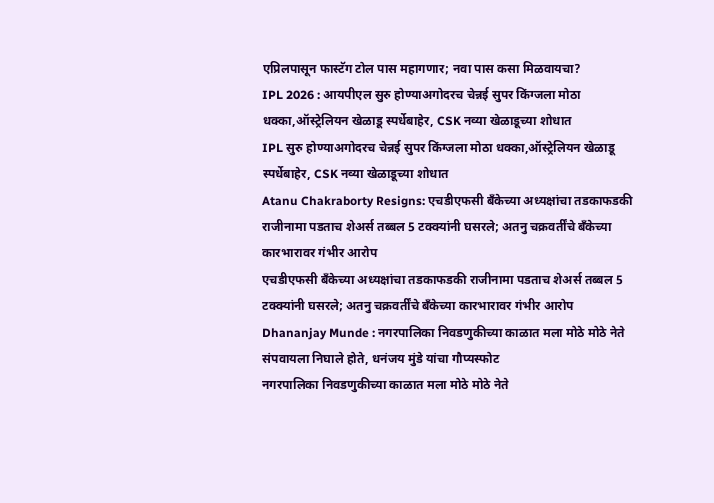एप्रिलपासून फास्टॅग टोल पास महागणार; नवा पास कसा मिळवायचा?
IPL 2026 : आयपीएल सुरु होण्याअगोदरच चेन्नई सुपर किंग्जला मोठा धक्का,ऑस्ट्रेलियन खेळाडू स्पर्धेबाहेर, CSK नव्या खेळाडूच्या शोधात
IPL सुरु होण्याअगोदरच चेन्नई सुपर किंग्जला मोठा धक्का,ऑस्ट्रेलियन खेळाडू स्पर्धेबाहेर, CSK नव्या खेळाडूच्या शोधात
Atanu Chakraborty Resigns: एचडीएफसी बँकेच्या अध्यक्षांचा तडकाफडकी राजीनामा पडताच शेअर्स तब्बल 5 टक्क्यांनी घसरले; अतनु चक्रवर्तींचे बँकेच्या कारभारावर गंभीर आरोप
एचडीएफसी बँकेच्या अध्यक्षांचा तडकाफडकी राजीनामा पडताच शेअर्स तब्बल 5 टक्क्यांनी घसरले; अतनु चक्रवर्तींचे बँकेच्या कारभारावर गंभीर आरोप
Dhananjay Munde : नगरपालिका निवडणुकीच्या काळात मला मोठे मोठे नेते संपवायला निघाले होते, धनंजय मुंडे यांचा गौप्यस्फोट
नगरपालिका निवडणुकीच्या काळात मला मोठे मोठे नेते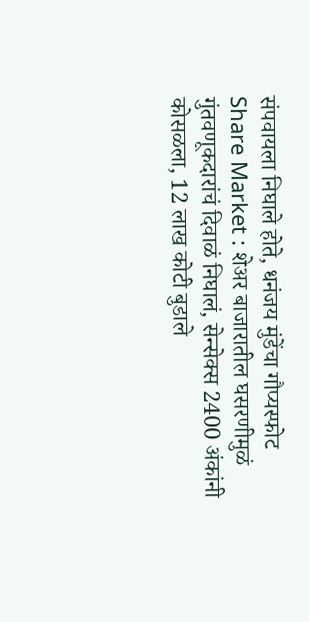संपवायला निघाले होते, धनंजय मुंडेंचा गौप्यस्फोट
Share Market : शेअर बाजारातील घसरणीमुळं गुंतवणूकदारांचं दिवाळं निघालं, सेन्सेक्स 2400 अंकांनी कोसळला, 12 लाख कोटी बुडाले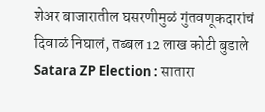शेअर बाजारातील घसरणीमुळं गुंतवणूकदारांचं दिवाळं निघालं, तब्बल 12 लाख कोटी बुडाले
Satara ZP Election : सातारा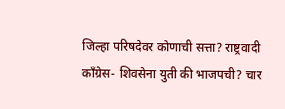जिल्हा परिषदेवर कोणाची सत्ता? राष्ट्रवादी काँग्रेस- शिवसेना युती की भाजपची? चार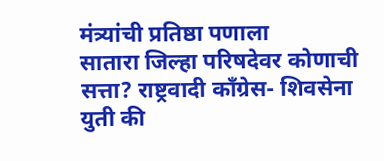मंत्र्यांची प्रतिष्ठा पणाला
सातारा जिल्हा परिषदेवर कोणाची सत्ता? राष्ट्रवादी काँग्रेस- शिवसेना युती की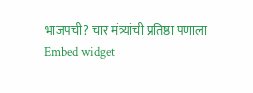भाजपची? चार मंत्र्यांची प्रतिष्ठा पणाला
Embed widget